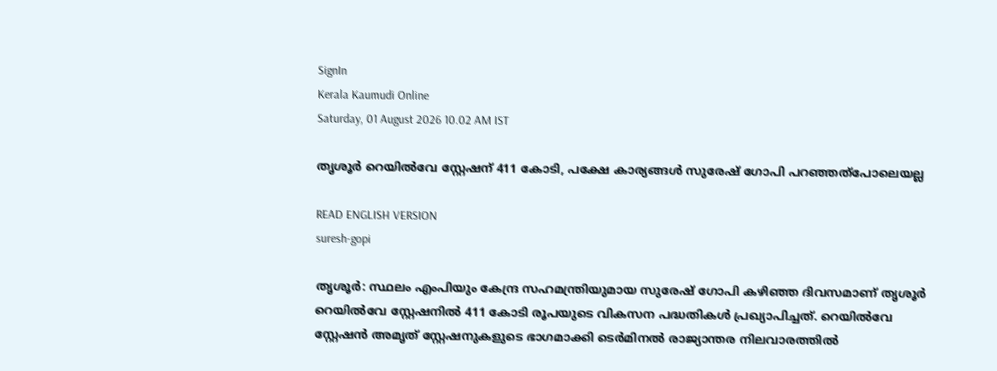SignIn
Kerala Kaumudi Online
Saturday, 01 August 2026 10.02 AM IST

തൃശൂര്‍ റെയില്‍വേ സ്റ്റേഷന് 411 കോടി, പക്ഷേ കാര്യങ്ങള്‍ സുരേഷ് ഗോപി പറഞ്ഞത്‌പോലെയല്ല

READ ENGLISH VERSION
suresh-gopi

തൃശൂര്‍: സ്ഥലം എംപിയും കേന്ദ്ര സഹമന്ത്രിയുമായ സുരേഷ് ഗോപി കഴിഞ്ഞ ദിവസമാണ് തൃശൂര്‍ റെയില്‍വേ സ്റ്റേഷനില്‍ 411 കോടി രൂപയുടെ വികസന പദ്ധതികള്‍ പ്രഖ്യാപിച്ചത്. റെയില്‍വേ സ്റ്റേഷന്‍ അമൃത് സ്റ്റേഷനുകളുടെ ഭാഗമാക്കി ടെര്‍മിനല്‍ രാജ്യാന്തര നിലവാരത്തില്‍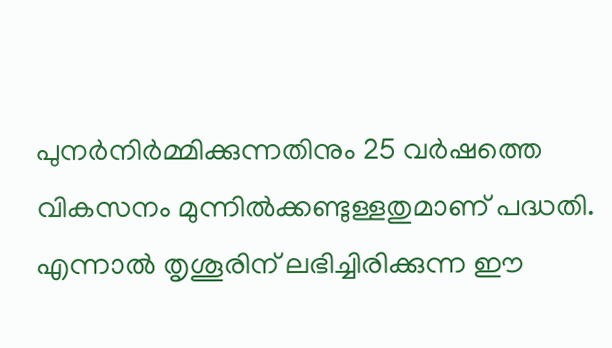പുനര്‍നിര്‍മ്മിക്കുന്നതിനും 25 വര്‍ഷത്തെ വികസനം മുന്നില്‍ക്കണ്ടുള്ളതുമാണ് പദ്ധതി. എന്നാല്‍ തൃശൂരിന് ലഭിച്ചിരിക്കുന്ന ഈ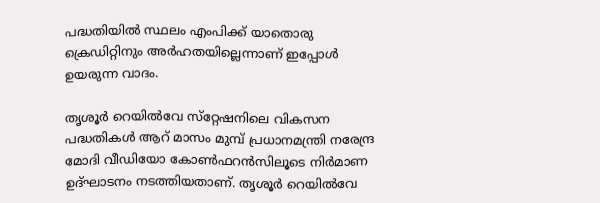പദ്ധതിയില്‍ സ്ഥലം എംപിക്ക് യാതൊരു ക്രെഡിറ്റിനും അര്‍ഹതയില്ലെന്നാണ് ഇപ്പോള്‍ ഉയരുന്ന വാദം.

തൃശൂര്‍ റെയില്‍വേ സ്‌റ്റേഷനിലെ വികസന പദ്ധതികള്‍ ആറ് മാസം മുമ്പ് പ്രധാനമന്ത്രി നരേന്ദ്ര മോദി വീഡിയോ കോണ്‍ഫറന്‍സിലൂടെ നിര്‍മാണ ഉദ്ഘാടനം നടത്തിയതാണ്. തൃശൂര്‍ റെയില്‍വേ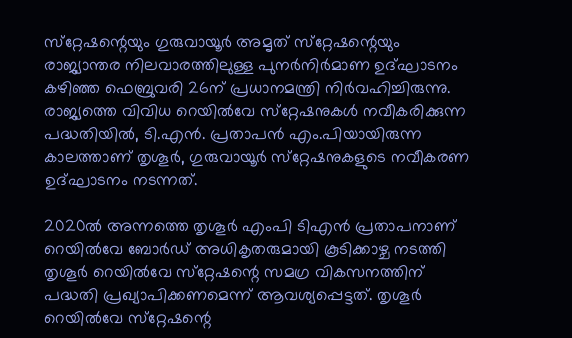സ്‌റ്റേഷന്റെയും ഗുരുവായൂര്‍ അമൃത് സ്‌റ്റേഷന്റെയും രാജ്യാന്തര നിലവാരത്തിലുള്ള പുനര്‍നിര്‍മാണ ഉദ്ഘാടനം കഴിഞ്ഞ ഫെബ്രുവരി 26ന് പ്രധാനമന്ത്രി നിര്‍വഹിച്ചിരുന്നു. രാജ്യത്തെ വിവിധ റെയില്‍വേ സ്‌റ്റേഷനുകള്‍ നവീകരിക്കുന്ന പദ്ധതിയില്‍, ടി.എന്‍. പ്രതാപന്‍ എം.പിയായിരുന്ന കാലത്താണ് തൃശൂര്‍, ഗുരുവായൂര്‍ സ്‌റ്റേഷനുകളുടെ നവീകരണ ഉദ്ഘാടനം നടന്നത്.

2020ല്‍ അന്നത്തെ തൃശൂര്‍ എംപി ടിഎന്‍ പ്രതാപനാണ് റെയില്‍വേ ബോര്‍ഡ് അധികൃതരുമായി കൂടിക്കാഴ്ച നടത്തി തൃശൂര്‍ റെയില്‍വേ സ്‌റ്റേഷന്റെ സമഗ്ര വികസനത്തിന് പദ്ധതി പ്രഖ്യാപിക്കണമെന്ന് ആവശ്യപ്പെട്ടത്. തൃശൂര്‍ റെയില്‍വേ സ്‌റ്റേഷന്റെ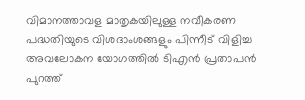വിമാനത്താവള മാതൃകയിലുള്ള നവീകരണ പദ്ധതിയുടെ വിശദാംശങ്ങളും പിന്നീട് വിളിച്ച അവലോകന യോഗത്തില്‍ ടിഎന്‍ പ്രതാപന്‍ പുറത്ത്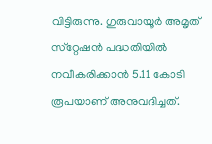വിട്ടിരുന്നു. ഗുരുവായൂര്‍ അമൃത് സ്‌റ്റേഷന്‍ പദ്ധതിയില്‍ നവീകരിക്കാന്‍ 5.11 കോടി രൂപയാണ് അനുവദിച്ചത്.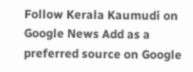Follow Kerala Kaumudi on Google News Add as a preferred source on Google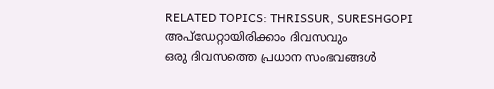RELATED TOPICS: THRISSUR, SURESHGOPI
അപ്ഡേറ്റായിരിക്കാം ദിവസവും
ഒരു ദിവസത്തെ പ്രധാന സംഭവങ്ങൾ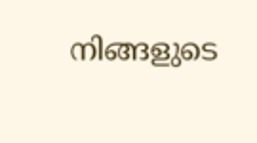നിങ്ങളുടെ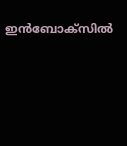ഇൻബോക്സിൽ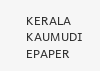KERALA KAUMUDI EPAPER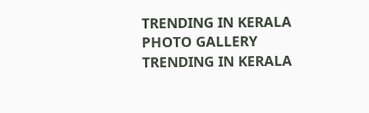TRENDING IN KERALA
PHOTO GALLERY
TRENDING IN KERALA